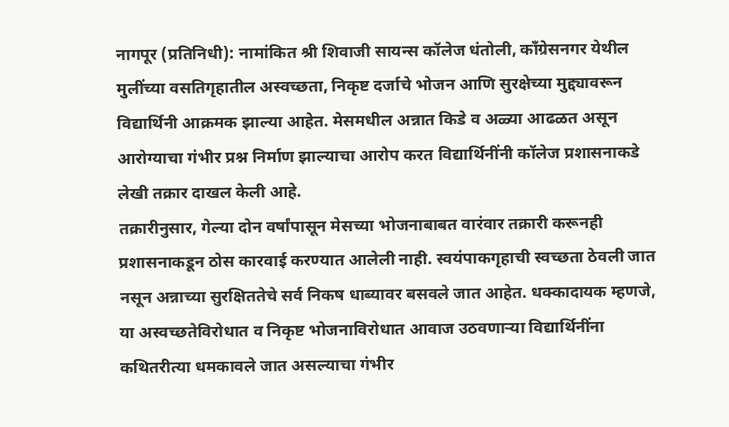नागपूर (प्रतिनिधी): नामांकित श्री शिवाजी सायन्स कॉलेज धंतोली, काँग्रेसनगर येथील मुलींच्या वसतिगृहातील अस्वच्छता, निकृष्ट दर्जाचे भोजन आणि सुरक्षेच्या मुद्द्यावरून विद्यार्थिनी आक्रमक झाल्या आहेत. मेसमधील अन्नात किडे व अळ्या आढळत असून आरोग्याचा गंभीर प्रश्न निर्माण झाल्याचा आरोप करत विद्यार्थिनींनी कॉलेज प्रशासनाकडे लेखी तक्रार दाखल केली आहे.
तक्रारीनुसार, गेल्या दोन वर्षांपासून मेसच्या भोजनाबाबत वारंवार तक्रारी करूनही प्रशासनाकडून ठोस कारवाई करण्यात आलेली नाही. स्वयंपाकगृहाची स्वच्छता ठेवली जात नसून अन्नाच्या सुरक्षिततेचे सर्व निकष धाब्यावर बसवले जात आहेत. धक्कादायक म्हणजे, या अस्वच्छतेविरोधात व निकृष्ट भोजनाविरोधात आवाज उठवणाऱ्या विद्यार्थिनींना कथितरीत्या धमकावले जात असल्याचा गंभीर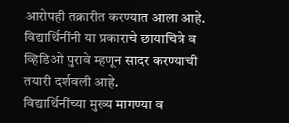आरोपही तक्रारीत करण्यात आला आहे. विद्यार्थिनींनी या प्रकाराचे छायाचित्रे व व्हिडिओ पुरावे म्हणून सादर करण्याची तयारी दर्शवली आहे.
विद्यार्थिनींच्या मुख्य मागण्या व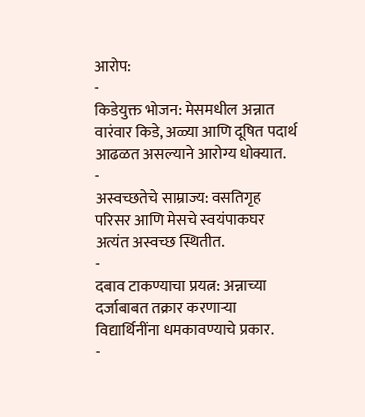आरोप:
-
किडेयुक्त भोजन: मेसमधील अन्नात वारंवार किडे, अळ्या आणि दूषित पदार्थ आढळत असल्याने आरोग्य धोक्यात.
-
अस्वच्छतेचे साम्राज्य: वसतिगृह परिसर आणि मेसचे स्वयंपाकघर अत्यंत अस्वच्छ स्थितीत.
-
दबाव टाकण्याचा प्रयत्न: अन्नाच्या दर्जाबाबत तक्रार करणाऱ्या विद्यार्थिनींना धमकावण्याचे प्रकार.
-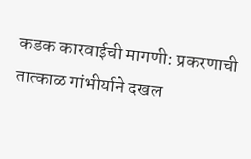कडक कारवाईची मागणी: प्रकरणाची तात्काळ गांभीर्याने दखल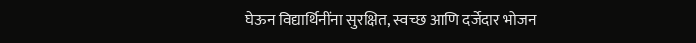घेऊन विद्यार्थिनींना सुरक्षित, स्वच्छ आणि दर्जेदार भोजन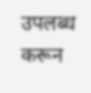उपलब्ध करून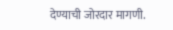देण्याची जोरदार मागणी.